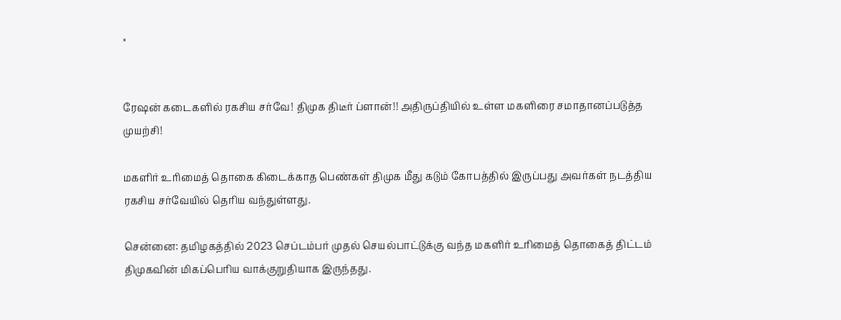×


ரேஷன் கடைகளில் ரகசிய சர்வே! திமுக திடீர் ப்ளான்!! அதிருப்தியில் உள்ள மகளிரை சமாதானப்படுத்த முயற்சி!

மகளிர் உரிமைத் தொகை கிடைக்காத பெண்கள் திமுக மீது கடும் கோபத்தில் இருப்பது அவர்கள் நடத்திய ரகசிய சர்வேயில் தெரிய வந்துள்ளது.

சென்னை: தமிழகத்தில் 2023 செப்டம்பர் முதல் செயல்பாட்டுக்கு வந்த மகளிர் உரிமைத் தொகைத் திட்டம் திமுகவின் மிகப்பெரிய வாக்குறுதியாக இருந்தது.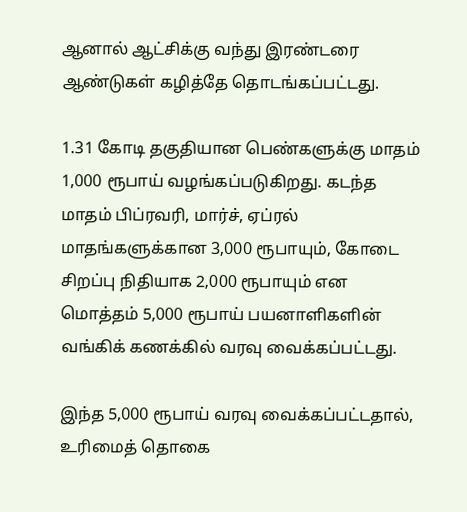ஆனால் ஆட்சிக்கு வந்து இரண்டரை ஆண்டுகள் கழித்தே தொடங்கப்பட்டது.

1.31 கோடி தகுதியான பெண்களுக்கு மாதம் 1,000 ரூபாய் வழங்கப்படுகிறது. கடந்த மாதம் பிப்ரவரி, மார்ச், ஏப்ரல் மாதங்களுக்கான 3,000 ரூபாயும், கோடை சிறப்பு நிதியாக 2,000 ரூபாயும் என மொத்தம் 5,000 ரூபாய் பயனாளிகளின் வங்கிக் கணக்கில் வரவு வைக்கப்பட்டது.

இந்த 5,000 ரூபாய் வரவு வைக்கப்பட்டதால், உரிமைத் தொகை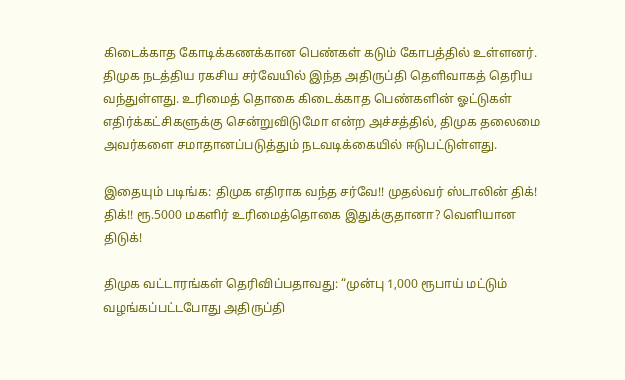கிடைக்காத கோடிக்கணக்கான பெண்கள் கடும் கோபத்தில் உள்ளனர். திமுக நடத்திய ரகசிய சர்வேயில் இந்த அதிருப்தி தெளிவாகத் தெரிய வந்துள்ளது. உரிமைத் தொகை கிடைக்காத பெண்களின் ஓட்டுகள் எதிர்க்கட்சிகளுக்கு சென்றுவிடுமோ என்ற அச்சத்தில், திமுக தலைமை அவர்களை சமாதானப்படுத்தும் நடவடிக்கையில் ஈடுபட்டுள்ளது.

இதையும் படிங்க: திமுக எதிராக வந்த சர்வே!! முதல்வர் ஸ்டாலின் திக்! திக்!! ரூ.5000 மகளிர் உரிமைத்தொகை இதுக்குதானா? வெளியான திடுக்!

திமுக வட்டாரங்கள் தெரிவிப்பதாவது: “முன்பு 1,000 ரூபாய் மட்டும் வழங்கப்பட்டபோது அதிருப்தி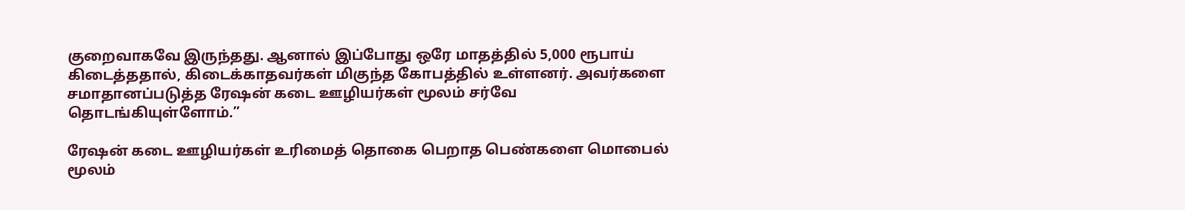குறைவாகவே இருந்தது. ஆனால் இப்போது ஒரே மாதத்தில் 5,000 ரூபாய் கிடைத்ததால், கிடைக்காதவர்கள் மிகுந்த கோபத்தில் உள்ளனர். அவர்களை சமாதானப்படுத்த ரேஷன் கடை ஊழியர்கள் மூலம் சர்வே தொடங்கியுள்ளோம்.”

ரேஷன் கடை ஊழியர்கள் உரிமைத் தொகை பெறாத பெண்களை மொபைல் மூலம்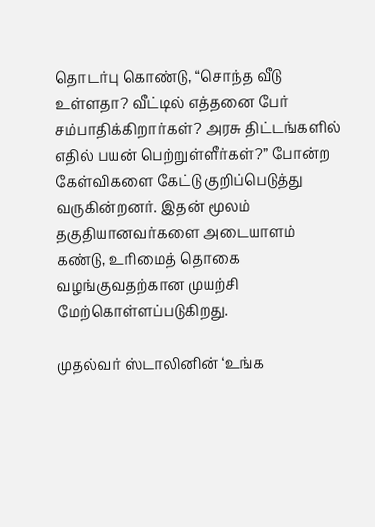தொடர்பு கொண்டு, “சொந்த வீடு உள்ளதா? வீட்டில் எத்தனை பேர் சம்பாதிக்கிறார்கள்? அரசு திட்டங்களில் எதில் பயன் பெற்றுள்ளீர்கள்?” போன்ற கேள்விகளை கேட்டு குறிப்பெடுத்து வருகின்றனர். இதன் மூலம் தகுதியானவர்களை அடையாளம் கண்டு, உரிமைத் தொகை வழங்குவதற்கான முயற்சி மேற்கொள்ளப்படுகிறது.

முதல்வர் ஸ்டாலினின் ‘உங்க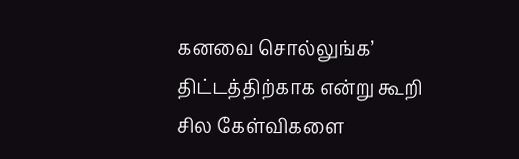கனவை சொல்லுங்க’ திட்டத்திற்காக என்று கூறி சில கேள்விகளை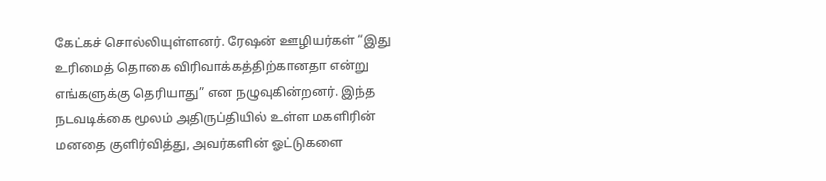கேட்கச் சொல்லியுள்ளனர். ரேஷன் ஊழியர்கள் “இது உரிமைத் தொகை விரிவாக்கத்திற்கானதா என்று எங்களுக்கு தெரியாது” என நழுவுகின்றனர். இந்த நடவடிக்கை மூலம் அதிருப்தியில் உள்ள மகளிரின் மனதை குளிர்வித்து, அவர்களின் ஓட்டுகளை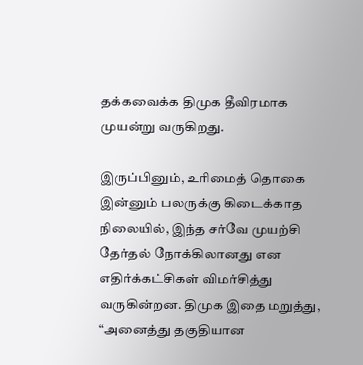தக்கவைக்க திமுக தீவிரமாக முயன்று வருகிறது.

இருப்பினும், உரிமைத் தொகை இன்னும் பலருக்கு கிடைக்காத நிலையில், இந்த சர்வே முயற்சி தேர்தல் நோக்கிலானது என எதிர்க்கட்சிகள் விமர்சித்து வருகின்றன. திமுக இதை மறுத்து, “அனைத்து தகுதியான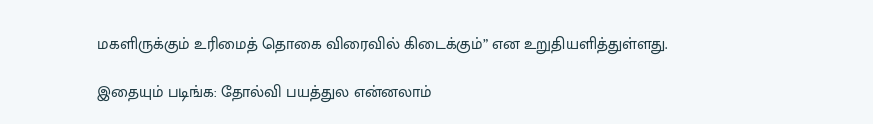மகளிருக்கும் உரிமைத் தொகை விரைவில் கிடைக்கும்” என உறுதியளித்துள்ளது.

இதையும் படிங்க: தோல்வி பயத்துல என்னலாம்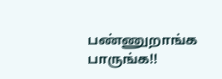பண்ணுறாங்க பாருங்க!!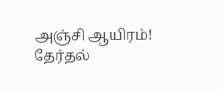அஞ்சி ஆயிரம்! தேர்தல்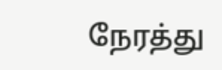நேரத்து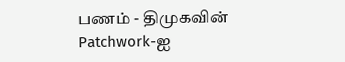பணம் - திமுகவின் Patchwork-ஐ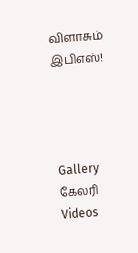விளாசும் இபிஎஸ்!




Gallery கேலரி Videos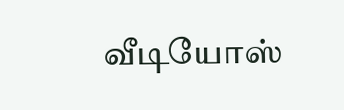வீடியோஸ்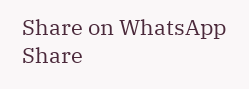Share on WhatsApp Share